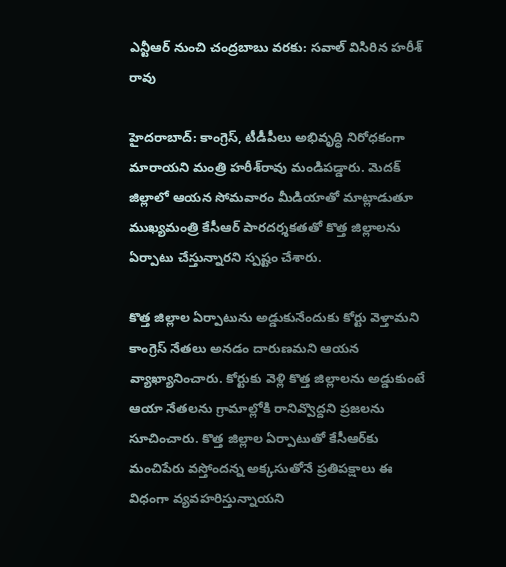ఎన్టీఆర్ నుంచి చంద్రబాబు వరకు: సవాల్ విసిరిన హరీశ్ రావు

హైదరాబాద్: కాంగ్రెస్, టీడీపీలు అభివృద్ధి నిరోధకంగా మారాయని మంత్రి హరీశ్‌రావు మండిపడ్డారు. మెదక్ జిల్లాలో ఆయన సోమవారం మీడియాతో మాట్లాడుతూ ముఖ్యమంత్రి కేసీఆర్ పారదర్శకతతో కొత్త జిల్లాలను ఏర్పాటు చేస్తున్నారని స్పష్టం చేశారు.

కొత్త జిల్లాల ఏర్పాటును అడ్డుకునేందుకు కోర్టు వెళ్తామని కాంగ్రెస్ నేతలు అనడం దారుణమని ఆయన వ్యాఖ్యానించారు. కోర్టుకు వెళ్లి కొత్త జిల్లాలను అడ్డుకుంటే ఆయా నేతలను గ్రామాల్లోకి రానివ్వొద్దని ప్రజలను సూచించారు. కొత్త జిల్లాల ఏర్పాటుతో కేసీఆర్‌కు మంచిపేరు వస్తోందన్న అక్కసుతోనే ప్రతిపక్షాలు ఈ విధంగా వ్యవహరిస్తున్నాయని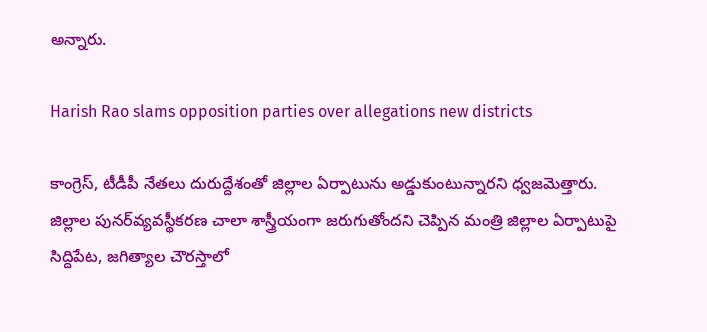అన్నారు.

Harish Rao slams opposition parties over allegations new districts

కాంగ్రెస్, టీడీపీ నేతలు దురుద్దేశంతో జిల్లాల ఏర్పాటును అడ్డుకుంటున్నారని ధ్వజమెత్తారు. జిల్లాల పునర్‌వ్యవస్థీకరణ చాలా శాస్త్రీయంగా జరుగుతోందని చెప్పిన మంత్రి జిల్లాల ఏర్పాటుపై సిద్దిపేట, జగిత్యాల చౌరస్తాలో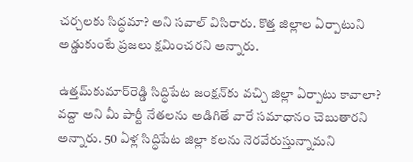చర్చలకు సిద్ధమా? అని సవాల్‌ విసిరారు. కొత్త జిల్లాల ఏర్పాటుని అడ్డుకుంటే ప్రజలు క్షమించరని అన్నారు.

ఉత్తమ్‌కుమార్‌రెడ్డి సిద్ధిపేట జంక్షన్‌కు వచ్చి జిల్లా ఏర్పాటు కావాలా? వద్దా అని మీ పార్టీ నేతలను అడిగితే వారే సమాధానం చెబుతారని అన్నారు. 50 ఏళ్ల సిద్ధిపేట జిల్లా కలను నెరవేరుస్తున్నామని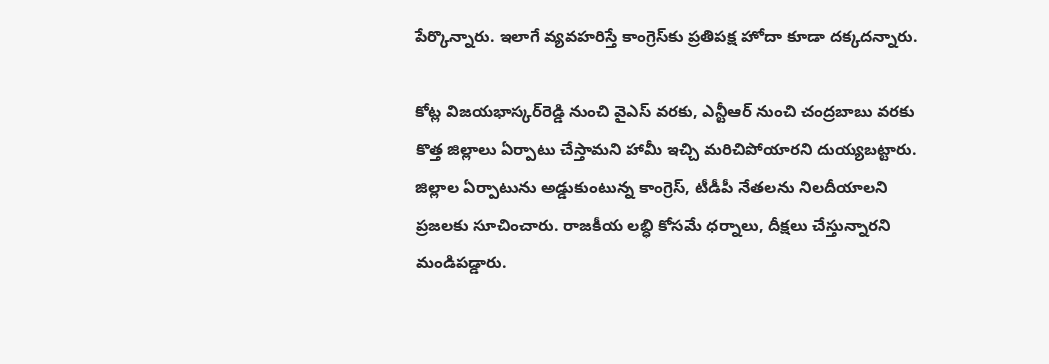పేర్కొన్నారు. ఇలాగే వ్యవహరిస్తే కాంగ్రెస్‌కు ప్రతిపక్ష హోదా కూడా దక్కదన్నారు.

కోట్ల విజయభాస్కర్‌రెడ్డి నుంచి వైఎస్ వరకు, ఎన్టీఆర్ నుంచి చంద్రబాబు వరకు కొత్త జిల్లాలు ఏర్పాటు చేస్తామని హామీ ఇచ్చి మరిచిపోయారని దుయ్యబట్టారు. జిల్లాల ఏర్పాటును అడ్డుకుంటున్న కాంగ్రెస్, టీడీపీ నేతలను నిలదీయాలని ప్రజలకు సూచించారు. రాజకీయ లబ్ధి కోసమే ధర్నాలు, దీక్షలు చేస్తున్నారని మండిపడ్డారు.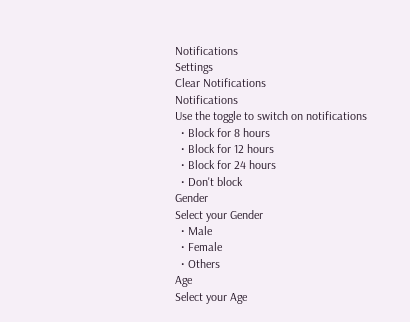Notifications
Settings
Clear Notifications
Notifications
Use the toggle to switch on notifications
  • Block for 8 hours
  • Block for 12 hours
  • Block for 24 hours
  • Don't block
Gender
Select your Gender
  • Male
  • Female
  • Others
Age
Select your Age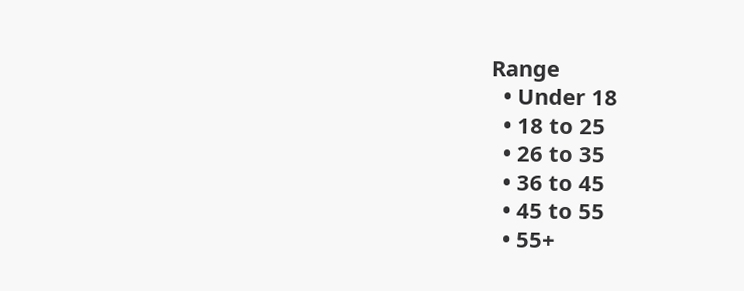Range
  • Under 18
  • 18 to 25
  • 26 to 35
  • 36 to 45
  • 45 to 55
  • 55+